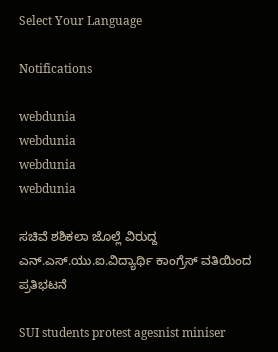Select Your Language

Notifications

webdunia
webdunia
webdunia
webdunia

ಸಚಿವೆ ಶಶಿಕಲಾ ಜೊಲ್ಲೆ ವಿರುದ್ದ ಎನ್.ಎಸ್.ಯು.ಐ.ವಿದ್ಯಾರ್ಥಿ ಕಾಂಗ್ರೆಸ್ ವತಿಯಿಂದ ಪ್ರತಿಭಟನೆ

SUI students protest agesnist miniser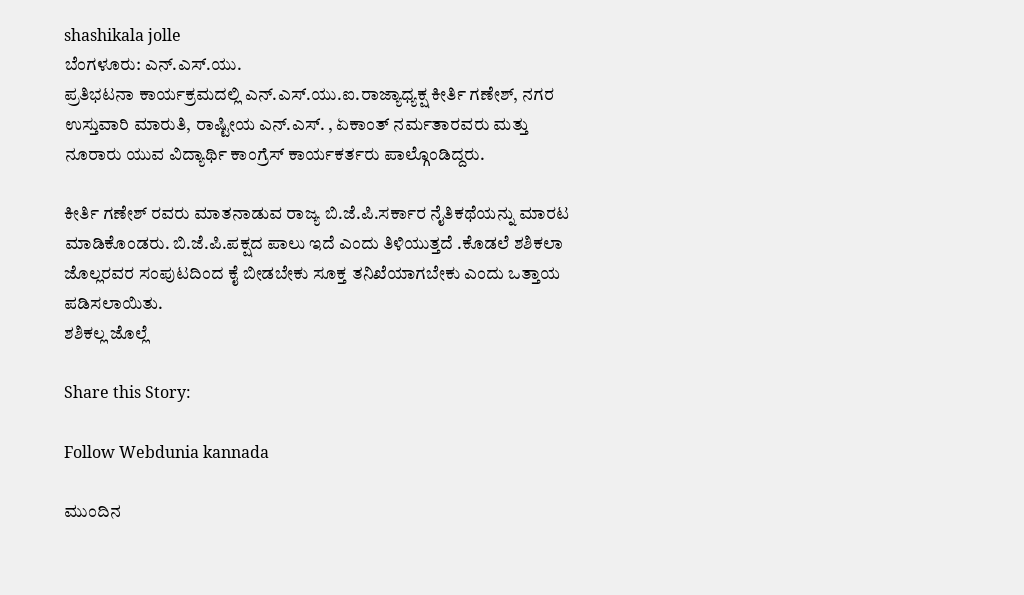shashikala jolle
ಬೆಂಗಳೂರು: ಎನ್.ಎಸ್.ಯು.
ಪ್ರತಿಭಟನಾ ಕಾರ್ಯಕ್ರಮದಲ್ಲಿ ಎನ್.ಎಸ್.ಯು.ಐ.ರಾಜ್ಯಾಧ್ಯಕ್ಷ ಕೀರ್ತಿ ಗಣೇಶ್, ನಗರ ಉಸ್ತುವಾರಿ ಮಾರುತಿ, ರಾಷ್ಟೀಯ ಎನ್.ಎಸ್. , ಏಕಾಂತ್ ನರ್ಮತಾರವರು ಮತ್ತು ನೂರಾರು ಯುವ ವಿದ್ಯಾರ್ಥಿ ಕಾಂಗ್ರೆಸ್ ಕಾರ್ಯಕರ್ತರು ಪಾಲ್ಗೊಂಡಿದ್ದರು.

ಕೀರ್ತಿ ಗಣೇಶ್ ರವರು ಮಾತನಾಡುವ ರಾಜ್ಯ ಬಿ.ಜೆ.ಪಿ.ಸರ್ಕಾರ ನೈತಿಕಥೆಯನ್ನು ಮಾರಟ ಮಾಡಿಕೊಂಡರು. ಬಿ.ಜೆ.ಪಿ.ಪಕ್ಷದ ಪಾಲು ಇದೆ ಎಂದು ತಿಳಿಯುತ್ತದೆ .ಕೊಡಲೆ ಶಶಿಕಲಾ ಜೊಲ್ಲರವರ ಸಂಪುಟದಿಂದ ಕೈ ಬೀಡಬೇಕು ಸೂಕ್ತ ತನಿಖೆಯಾಗಬೇಕು ಎಂದು ಒತ್ತಾಯ ಪಡಿಸಲಾಯಿತು.
ಶಶಿಕಲ್ಲ ಜೊಲ್ಲೆ

Share this Story:

Follow Webdunia kannada

ಮುಂದಿನ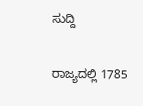ಸುದ್ದಿ

ರಾಜ್ಯದಲ್ಲಿ 1785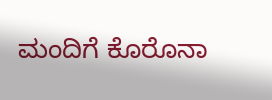ಮಂದಿಗೆ ಕೊರೊನಾ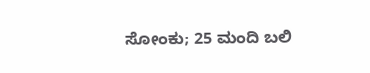ಸೋಂಕು; 25 ಮಂದಿ ಬಲಿ